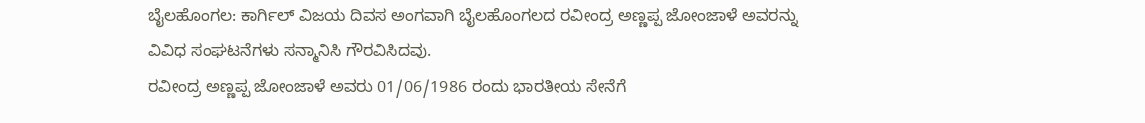ಬೈಲಹೊಂಗಲ: ಕಾರ್ಗಿಲ್ ವಿಜಯ ದಿವಸ ಅಂಗವಾಗಿ ಬೈಲಹೊಂಗಲದ ರವೀಂದ್ರ ಅಣ್ಣಪ್ಪ ಜೋಂಜಾಳೆ ಅವರನ್ನು ವಿವಿಧ ಸಂಘಟನೆಗಳು ಸನ್ಮಾನಿಸಿ ಗೌರವಿಸಿದವು.
ರವೀಂದ್ರ ಅಣ್ಣಪ್ಪ ಜೋಂಜಾಳೆ ಅವರು 01/06/1986 ರಂದು ಭಾರತೀಯ ಸೇನೆಗೆ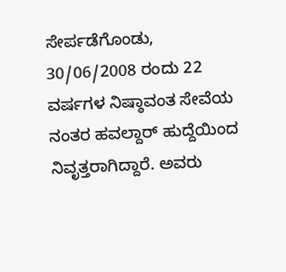ಸೇರ್ಪಡೆಗೊಂಡು, 30/06/2008 ರಂದು 22 ವರ್ಷಗಳ ನಿಷ್ಠಾವಂತ ಸೇವೆಯ ನಂತರ ಹವಲ್ದಾರ್ ಹುದ್ದೆಯಿಂದ ನಿವೃತ್ತರಾಗಿದ್ದಾರೆ. ಅವರು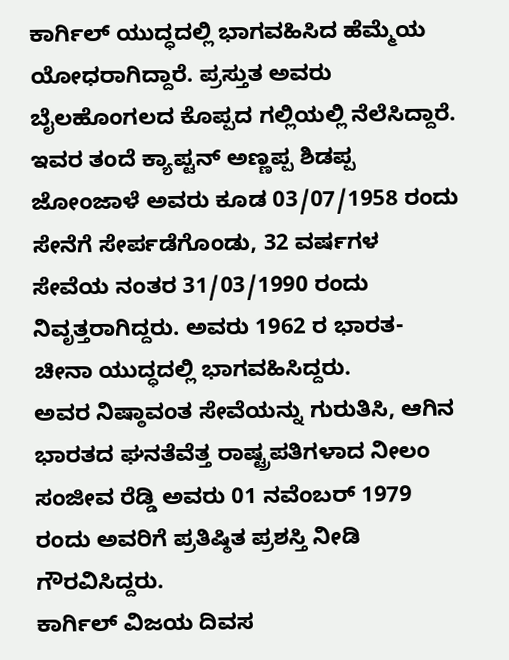ಕಾರ್ಗಿಲ್ ಯುದ್ಧದಲ್ಲಿ ಭಾಗವಹಿಸಿದ ಹೆಮ್ಮೆಯ ಯೋಧರಾಗಿದ್ದಾರೆ. ಪ್ರಸ್ತುತ ಅವರು ಬೈಲಹೊಂಗಲದ ಕೊಪ್ಪದ ಗಲ್ಲಿಯಲ್ಲಿ ನೆಲೆಸಿದ್ದಾರೆ.
ಇವರ ತಂದೆ ಕ್ಯಾಪ್ಟನ್ ಅಣ್ಣಪ್ಪ ಶಿಡಪ್ಪ ಜೋಂಜಾಳೆ ಅವರು ಕೂಡ 03/07/1958 ರಂದು ಸೇನೆಗೆ ಸೇರ್ಪಡೆಗೊಂಡು, 32 ವರ್ಷಗಳ ಸೇವೆಯ ನಂತರ 31/03/1990 ರಂದು ನಿವೃತ್ತರಾಗಿದ್ದರು. ಅವರು 1962 ರ ಭಾರತ-ಚೀನಾ ಯುದ್ಧದಲ್ಲಿ ಭಾಗವಹಿಸಿದ್ದರು.
ಅವರ ನಿಷ್ಠಾವಂತ ಸೇವೆಯನ್ನು ಗುರುತಿಸಿ, ಆಗಿನ ಭಾರತದ ಘನತೆವೆತ್ತ ರಾಷ್ಟ್ರಪತಿಗಳಾದ ನೀಲಂ ಸಂಜೀವ ರೆಡ್ಡಿ ಅವರು 01 ನವೆಂಬರ್ 1979 ರಂದು ಅವರಿಗೆ ಪ್ರತಿಷ್ಠಿತ ಪ್ರಶಸ್ತಿ ನೀಡಿ ಗೌರವಿಸಿದ್ದರು.
ಕಾರ್ಗಿಲ್ ವಿಜಯ ದಿವಸ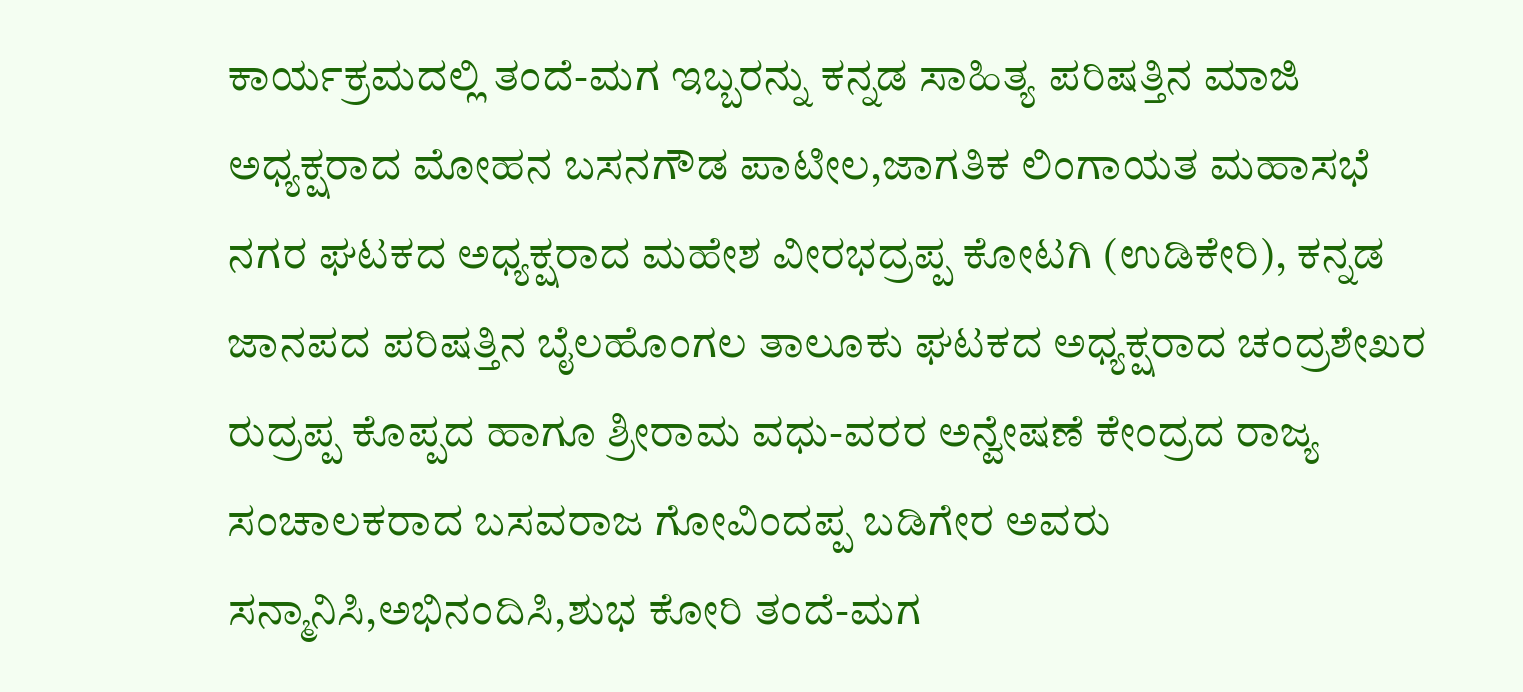ಕಾರ್ಯಕ್ರಮದಲ್ಲಿ ತಂದೆ-ಮಗ ಇಬ್ಬರನ್ನು ಕನ್ನಡ ಸಾಹಿತ್ಯ ಪರಿಷತ್ತಿನ ಮಾಜಿ ಅಧ್ಯಕ್ಷರಾದ ಮೋಹನ ಬಸನಗೌಡ ಪಾಟೀಲ,ಜಾಗತಿಕ ಲಿಂಗಾಯತ ಮಹಾಸಭೆ ನಗರ ಘಟಕದ ಅಧ್ಯಕ್ಷರಾದ ಮಹೇಶ ವೀರಭದ್ರಪ್ಪ ಕೋಟಗಿ (ಉಡಿಕೇರಿ), ಕನ್ನಡ ಜಾನಪದ ಪರಿಷತ್ತಿನ ಬೈಲಹೊಂಗಲ ತಾಲೂಕು ಘಟಕದ ಅಧ್ಯಕ್ಷರಾದ ಚಂದ್ರಶೇಖರ ರುದ್ರಪ್ಪ ಕೊಪ್ಪದ ಹಾಗೂ ಶ್ರೀರಾಮ ವಧು-ವರರ ಅನ್ವೇಷಣೆ ಕೇಂದ್ರದ ರಾಜ್ಯ ಸಂಚಾಲಕರಾದ ಬಸವರಾಜ ಗೋವಿಂದಪ್ಪ ಬಡಿಗೇರ ಅವರು ಸನ್ಮಾನಿಸಿ,ಅಭಿನಂದಿಸಿ,ಶುಭ ಕೋರಿ ತಂದೆ-ಮಗ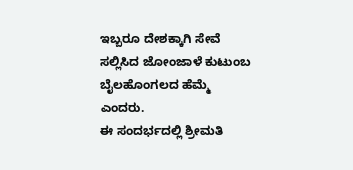ಇಬ್ಬರೂ ದೇಶಕ್ಕಾಗಿ ಸೇವೆ ಸಲ್ಲಿಸಿದ ಜೋಂಜಾಳೆ ಕುಟುಂಬ ಬೈಲಹೊಂಗಲದ ಹೆಮ್ಮೆ ಎಂದರು.
ಈ ಸಂದರ್ಭದಲ್ಲಿ ಶ್ರೀಮತಿ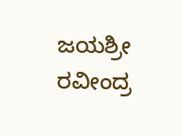ಜಯಶ್ರೀ ರವೀಂದ್ರ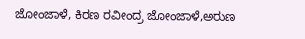ಜೋಂಜಾಳೆ, ಕಿರಣ ರವೀಂದ್ರ ಜೋಂಜಾಳೆ,ಅರುಣ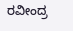ರವೀಂದ್ರ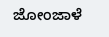ಜೋಂಜಾಳೆ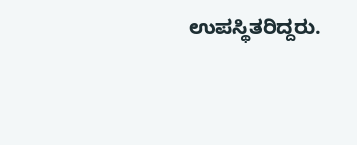ಉಪಸ್ಥಿತರಿದ್ದರು.